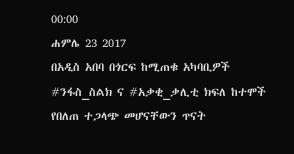00:00
ሐምሌ 23 2017
በአዲስ አበባ በጎርፍ ከሚጠቁ አካባቢዎች #ንፋስ_ስልክ ና #አቃቂ_ቃሊቲ ክፍለ ከተሞች የበለጠ ተጋላጭ መሆናቸውን ጥናት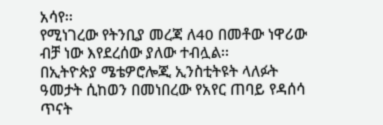አሳየ፡፡
የሚነገረው የትንቢያ መረጃ ለ40 በመቶው ነዋሪው ብቻ ነው እየደረሰው ያለው ተብሏል፡፡
በኢትዮጵያ ሜቴዎሮሎጂ ኢንስቲትዩት ላለፉት ዓመታት ሲከወን በመነበረው የአየር ጠባይ የዳሰሳ ጥናት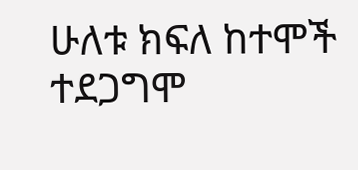ሁለቱ ክፍለ ከተሞች ተደጋግሞ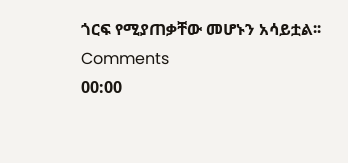ጎርፍ የሚያጠቃቸው መሆኑን አሳይቷል፡፡
Comments
00:00